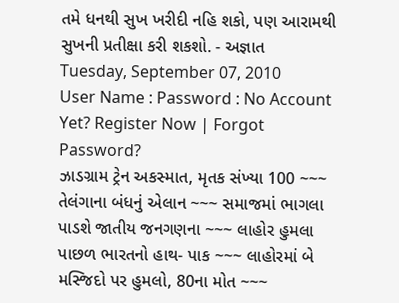તમે ધનથી સુખ ખરીદી નહિ શકો, પણ આરામથી સુખની પ્રતીક્ષા કરી શકશો. - અજ્ઞાત
Tuesday, September 07, 2010
User Name : Password : No Account Yet? Register Now | Forgot Password?
ઝાડગ્રામ ટ્રેન અકસ્માત, મૃતક સંખ્યા 100 ~~~ તેલંગાના બંધનું એલાન ~~~ સમાજમાં ભાગલા પાડશે જાતીય જનગણના ~~~ લાહોર હુમલા પાછળ ભારતનો હાથ- પાક ~~~ લાહોરમાં બે મસ્જિદો પર હુમલો, 80ના મોત ~~~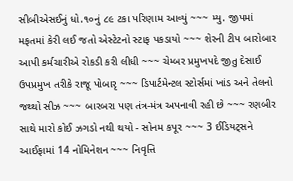સીબીએસઈનું ધો.૧૦નું ૮૯ ટકા પરિણામ આવ્યું ~~~ મ્યુ. જીપમાં મફતમાં કેરી લઈ જતો એસ્ટેટનો સ્ટાફ પકડાયો ~~~ શેરની ટીપ બારોબાર આપી કર્મચારીએ રોકડી કરી લીધી ~~~ ચેમ્બર પ્રમુખપદે જીતુ દેસાઈ ઉપપ્રમુખ તરીકે રાજૂ પોબારૃ ~~~ ડિપાર્ટમેન્ટલ સ્ટોર્સમાં ખાંડ અને તેલનો જથ્થો સીઝ ~~~ બારબરા પણ તંત્ર-મંત્ર અપનાવી રહી છે ~~~ રણબીર સાથે મારો કોઈ ઝગડો નથી થયો - સોનમ કપૂર ~~~ 3 ઈડિયટ્સને આઈફામાં 14 નોમિનેશન ~~~ નિવૃત્તિ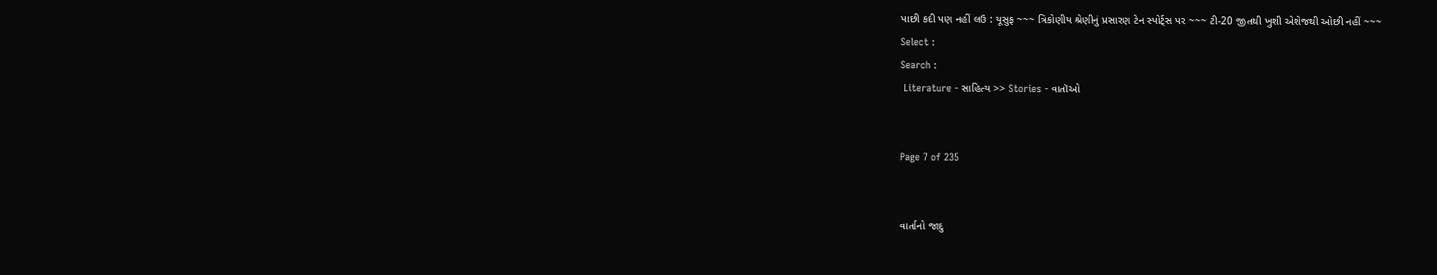પાછી કદી પણ નહીં લઉ : યૂસુફ ~~~ ત્રિકોણીય શ્રેણીનું પ્રસારણ ટેન સ્પોર્ટ્સ પર ~~~ ટી-20 જીતથી ખુશી એશેજથી ઓછી નહીં ~~~
Select :
Search :
 Literature - સાહિત્ય >> Stories - વાતૉઓ


Page 7 of 235


વાર્તાનો જાદુ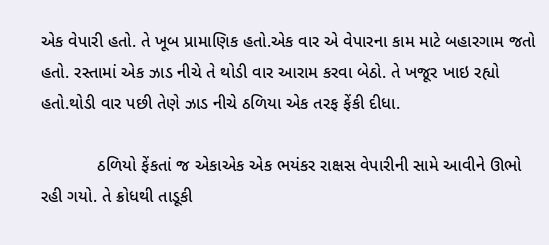એક વેપારી હતો. તે ખૂબ પ્રામાણિક હતો.એક વાર એ વેપારના કામ માટે બહારગામ જતો હતો. રસ્તામાં એક ઝાડ નીચે તે થોડી વાર આરામ કરવા બેઠો. તે ખજૂર ખાઇ રહ્યો હતો.થોડી વાર પછી તેણે ઝાડ નીચે ઠળિયા એક તરફ ફેંકી દીધા.

            ઠળિયો ફેંકતાં જ એકાએક એક ભયંકર રાક્ષસ વેપારીની સામે આવીને ઊભો રહી ગયો. તે ક્રોધથી તાડૂકી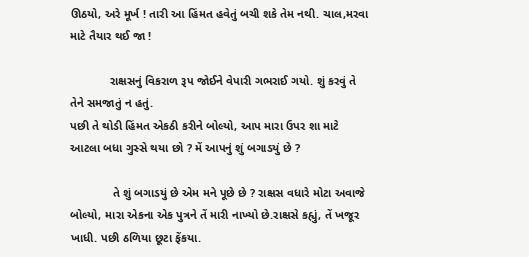ઊઠયો, અરે મૂર્ખ ! તારી આ હિંમત હવેતું બચી શકે તેમ નથી. ચાલ,મરવા માટે તૈયાર થઈ જા !

            રાક્ષસનું વિકરાળ રૂપ જોઈને વેપારી ગભરાઈ ગયો. શું કરવું તે તેને સમજાતું ન હતું.
પછી તે થોડી હિંમત એકઠી કરીને બોલ્યો, આપ મારા ઉપર શા માટે આટલા બધા ગુસ્સે થયા છો ? મેં આપનું શું બગાડયું છે ?

             તે શું બગાડયું છે એમ મને પૂછે છે ? રાક્ષસ વધારે મોટા અવાજે બોલ્યો, મારા એકના એક પુત્રને તેં મારી નાખ્યો છે.રાક્ષસે કહ્યું, તેં ખજૂર ખાધી. પછી ઠળિયા છૂટા ફેંકયા.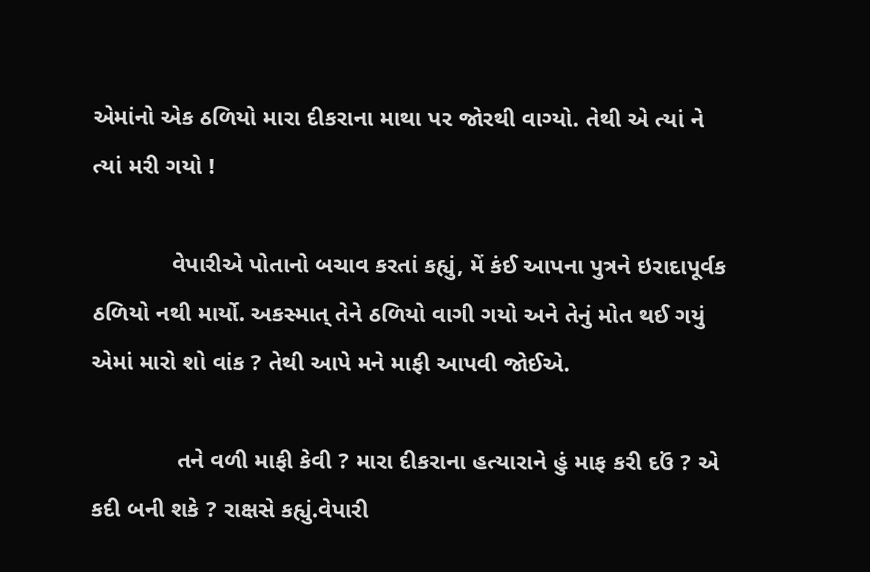એમાંનો એક ઠળિયો મારા દીકરાના માથા પર જોરથી વાગ્યો. તેથી એ ત્યાં ને ત્યાં મરી ગયો !

            વેપારીએ પોતાનો બચાવ કરતાં કહ્યું, મેં કંઈ આપના પુત્રને ઇરાદાપૂર્વક ઠળિયો નથી માર્યો. અકસ્માત્ તેને ઠળિયો વાગી ગયો અને તેનું મોત થઈ ગયું એમાં મારો શો વાંક ? તેથી આપે મને માફી આપવી જોઈએ.

             તને વળી માફી કેવી ? મારા દીકરાના હત્યારાને હું માફ કરી દઉં ? એ કદી બની શકે ? રાક્ષસે કહ્યું.વેપારી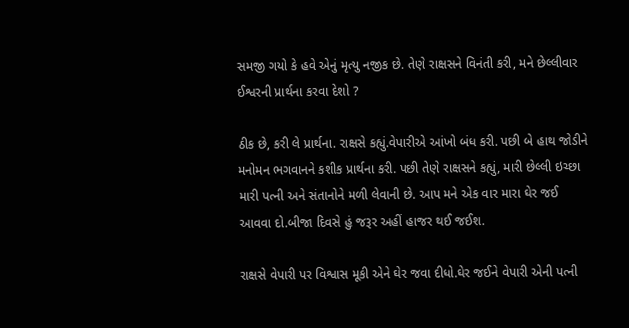સમજી ગયો કે હવે એનું મૃત્યુ નજીક છે. તેણે રાક્ષસને વિનંતી કરી, મને છેલ્લીવાર ઈશ્વરની પ્રાર્થના કરવા દેશો ?

ઠીક છે, કરી લે પ્રાર્થના. રાક્ષસે કહ્યું.વેપારીએ આંખો બંધ કરી. પછી બે હાથ જોડીને મનોમન ભગવાનને કશીક પ્રાર્થના કરી. પછી તેણે રાક્ષસને કહ્યું, મારી છેલ્લી ઇચ્છા મારી પત્ની અને સંતાનોને મળી લેવાની છે. આપ મને એક વાર મારા ઘેર જઈ આવવા દો.બીજા દિવસે હું જરૂર અહીં હાજર થઈ જઈશ.

રાક્ષસે વેપારી પર વિશ્વાસ મૂકી એને ઘેર જવા દીધો.ઘેર જઈને વેપારી એની પત્ની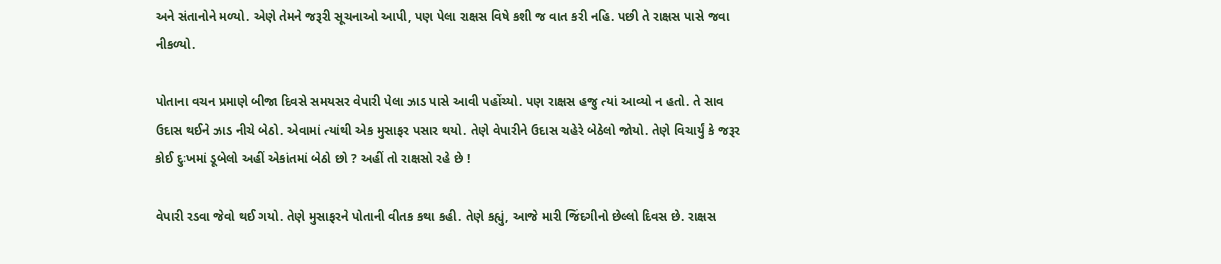અને સંતાનોને મળ્યો. એણે તેમને જરૂરી સૂચનાઓ આપી, પણ પેલા રાક્ષસ વિષે કશી જ વાત કરી નહિ. પછી તે રાક્ષસ પાસે જવા નીકળ્યો.

પોતાના વચન પ્રમાણે બીજા દિવસે સમયસર વેપારી પેલા ઝાડ પાસે આવી પહોંચ્યો. પણ રાક્ષસ હજુ ત્યાં આવ્યો ન હતો. તે સાવ ઉદાસ થઈને ઝાડ નીચે બેઠો. એવામાં ત્યાંથી એક મુસાફર પસાર થયો. તેણે વેપારીને ઉદાસ ચહેરે બેઠેલો જોયો. તેણે વિચાર્યું કે જરૂર કોઈ દુઃખમાં ડૂબેલો અહીં એકાંતમાં બેઠો છો ? અહીં તો રાક્ષસો રહે છે !

વેપારી રડવા જેવો થઈ ગયો. તેણે મુસાફરને પોતાની વીતક કથા કહી. તેણે કહ્યું, આજે મારી જિંદગીનો છેલ્લો દિવસ છે. રાક્ષસ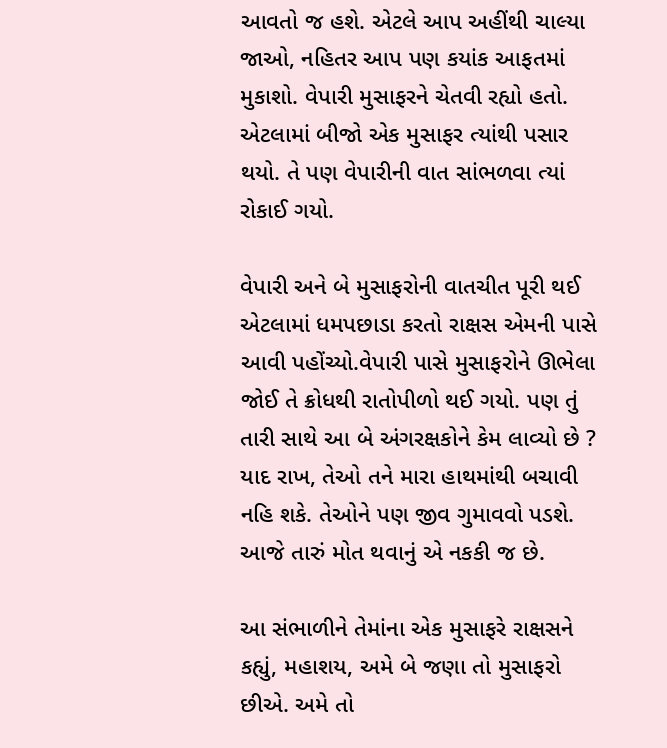આવતો જ હશે. એટલે આપ અહીંથી ચાલ્યા જાઓ, નહિતર આપ પણ કયાંક આફતમાં મુકાશો. વેપારી મુસાફરને ચેતવી રહ્યો હતો. એટલામાં બીજો એક મુસાફર ત્યાંથી પસાર થયો. તે પણ વેપારીની વાત સાંભળવા ત્યાં રોકાઈ ગયો.

વેપારી અને બે મુસાફરોની વાતચીત પૂરી થઈ એટલામાં ધમપછાડા કરતો રાક્ષસ એમની પાસે આવી પહોંચ્યો.વેપારી પાસે મુસાફરોને ઊભેલા જોઈ તે ક્રોધથી રાતોપીળો થઈ ગયો. પણ તું તારી સાથે આ બે અંગરક્ષકોને કેમ લાવ્યો છે ? યાદ રાખ, તેઓ તને મારા હાથમાંથી બચાવી નહિ શકે. તેઓને પણ જીવ ગુમાવવો પડશે. આજે તારું મોત થવાનું એ નકકી જ છે.

આ સંભાળીને તેમાંના એક મુસાફરે રાક્ષસને કહ્યું, મહાશય, અમે બે જણા તો મુસાફરો છીએ. અમે તો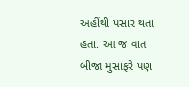અહીંથી પસાર થતા હતા. આ જ વાત બીજા મુસાફરે પણ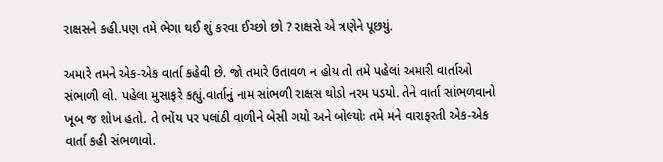રાક્ષસને કહી.પણ તમે ભેગા થઈ શું કરવા ઈચ્છો છો ? રાક્ષસે એ ત્રણેને પૂછયું.

અમારે તમને એક-એક વાર્તા કહેવી છે. જો તમારે ઉતાવળ ન હોય તો તમે પહેલાં અમારી વાર્તાઓ સંભાળી લો. પહેલા મુસાફરે કહ્યું.વાર્તાનું નામ સાંભળી રાક્ષસ થોડો નરમ પડયો. તેને વાર્તા સાંભળવાનો ખૂબ જ શોખ હતો. તે ભોંય પર પલાંઠી વાળીને બેસી ગયો અને બોલ્યોઃ તમે મને વારાફરતી એક-એક વાર્તા કહી સંભળાવો.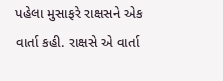પહેલા મુસાફરે રાક્ષસને એક વાર્તા કહી. રાક્ષસે એ વાર્તા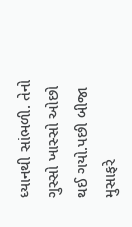ધ્યાનથી સાંભળી. તેનો ગુસ્સો ખાસ્સો ઓછો થઈ ગયો.પછી બીજા મુસાફરે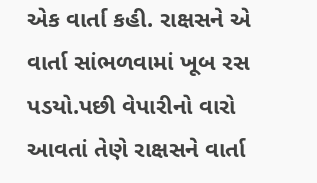એક વાર્તા કહી. રાક્ષસને એ વાર્તા સાંભળવામાં ખૂબ રસ પડયો.પછી વેપારીનો વારો આવતાં તેણે રાક્ષસને વાર્તા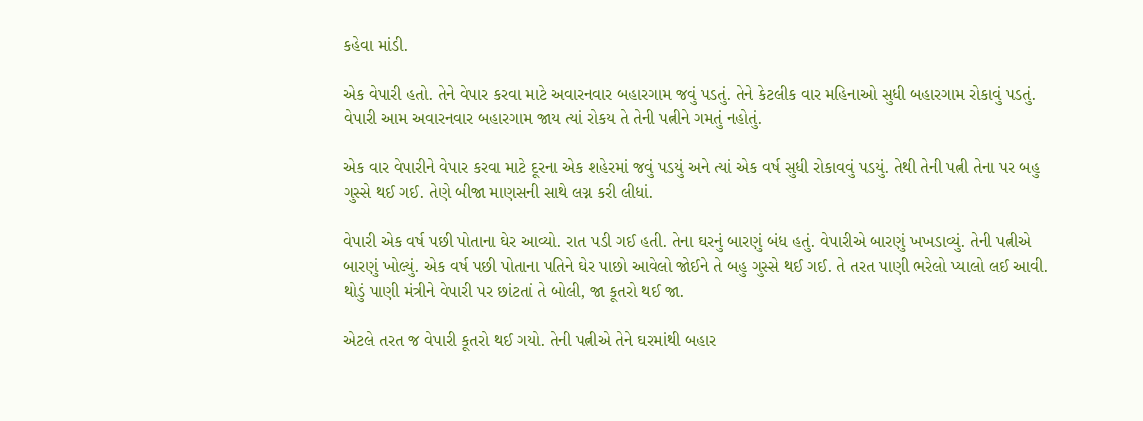કહેવા માંડી.

એક વેપારી હતો. તેને વેપાર કરવા માટે અવારનવાર બહારગામ જવું પડતું. તેને કેટલીક વાર મહિનાઓ સુધી બહારગામ રોકાવું પડતું. વેપારી આમ અવારનવાર બહારગામ જાય ત્યાં રોકય તે તેની પત્નીને ગમતું નહોતું.

એક વાર વેપારીને વેપાર કરવા માટે દૂરના એક શહેરમાં જવું પડયું અને ત્યાં એક વર્ષ સુધી રોકાવવું પડયું. તેથી તેની પત્ની તેના પર બહુ ગુસ્સે થઈ ગઈ. તેણે બીજા માણસની સાથે લગ્ન કરી લીધાં.

વેપારી એક વર્ષ પછી પોતાના ઘેર આવ્યો. રાત પડી ગઈ હતી. તેના ઘરનું બારણું બંધ હતું. વેપારીએ બારણું ખખડાવ્યું. તેની પત્નીએ બારણું ખોલ્યું. એક વર્ષ પછી પોતાના પતિને ઘેર પાછો આવેલો જોઈને તે બહુ ગુસ્સે થઈ ગઈ. તે તરત પાણી ભરેલો પ્યાલો લઈ આવી. થોડું પાણી મંત્રીને વેપારી પર છાંટતાં તે બોલી, જા કૂતરો થઈ જા.

એટલે તરત જ વેપારી કૂતરો થઈ ગયો. તેની પત્નીએ તેને ઘરમાંથી બહાર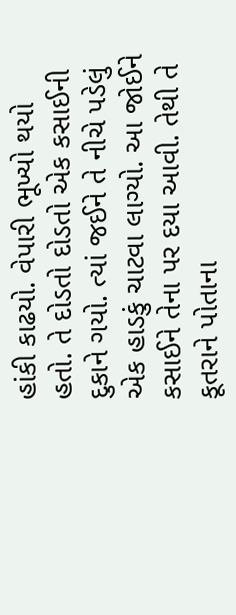હાંકી કાઢયો. વેપારી ભૂખ્યો થયો હતો. તે દોડતો દોડતો એક કસાઈની દુકાને ગયો. ત્યાં જઈને તે નીચે પડેલું એક હાડકું ચાટવા લાગ્યો. આ જોઈને કસાઈને તેના પર દયા આવી. તેથી તે કૂતરાને પોતાના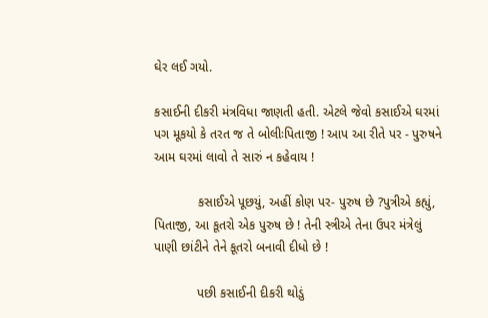ઘેર લઈ ગયો.

કસાઈની દીકરી મંત્રવિધા જાણતી હતી. એટલે જેવો કસાઈએ ઘરમાં પગ મૂકયો કે તરત જ તે બોલીઃપિતાજી ! આપ આ રીતે પર - પુરુષને આમ ઘરમાં લાવો તે સારું ન કહેવાય !

            કસાઈએ પૂછયું, અહીં કોણ પર- પુરુષ છે ?પુત્રીએ કહ્યું, પિતાજી, આ કૂતરો એક પુરુષ છે ! તેની સ્ત્રીએ તેના ઉપર મંત્રેલું પાણી છાંટીને તેને કૂતરો બનાવી દીધો છે !

            પછી કસાઈની દીકરી થોડું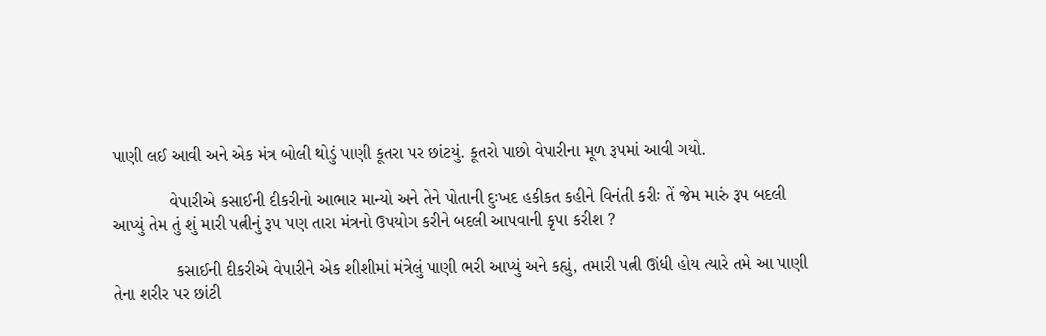પાણી લઈ આવી અને એક મંત્ર બોલી થોડું પાણી કૂતરા પર છાંટયું. કૂતરો પાછો વેપારીના મૂળ રૂપમાં આવી ગયો.

            વેપારીએ કસાઈની દીકરીનો આભાર માન્યો અને તેને પોતાની દુઃખદ હકીકત કહીને વિનંતી કરીઃ તેં જેમ મારું રૂપ બદલી આપ્યું તેમ તું શું મારી પત્નીનું રૂપ પણ તારા મંત્રનો ઉપયોગ કરીને બદલી આપવાની કૃપા કરીશ ?

             કસાઈની દીકરીએ વેપારીને એક શીશીમાં મંત્રેલું પાણી ભરી આપ્યું અને કહ્યું, તમારી પત્ની ઊંધી હોય ત્યારે તમે આ પાણી તેના શરીર પર છાંટી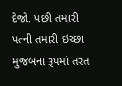દેજો. પછી તમારી પત્ની તમારી ઇચ્છા મુજબના રૂપમાં તરત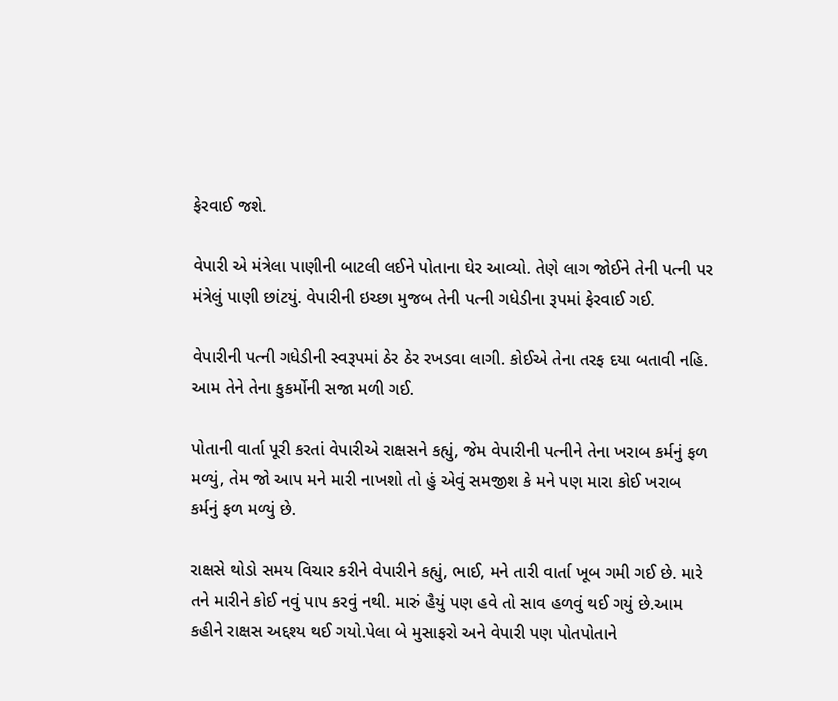ફેરવાઈ જશે.

વેપારી એ મંત્રેલા પાણીની બાટલી લઈને પોતાના ઘેર આવ્યો. તેણે લાગ જોઈને તેની પત્ની પર મંત્રેલું પાણી છાંટયું. વેપારીની ઇચ્છા મુજબ તેની પત્ની ગધેડીના રૂપમાં ફેરવાઈ ગઈ.

વેપારીની પત્ની ગધેડીની સ્વરૂપમાં ઠેર ઠેર રખડવા લાગી. કોઈએ તેના તરફ દયા બતાવી નહિ. આમ તેને તેના કુકર્મોની સજા મળી ગઈ.

પોતાની વાર્તા પૂરી કરતાં વેપારીએ રાક્ષસને કહ્યું, જેમ વેપારીની પત્નીને તેના ખરાબ કર્મનું ફળ મળ્યું, તેમ જો આપ મને મારી નાખશો તો હું એવું સમજીશ કે મને પણ મારા કોઈ ખરાબ કર્મનું ફળ મળ્યું છે.

રાક્ષસે થોડો સમય વિચાર કરીને વેપારીને કહ્યું, ભાઈ, મને તારી વાર્તા ખૂબ ગમી ગઈ છે. મારે તને મારીને કોઈ નવું પાપ કરવું નથી. મારું હૈયું પણ હવે તો સાવ હળવું થઈ ગયું છે.આમ કહીને રાક્ષસ અદ્દશ્ય થઈ ગયો.પેલા બે મુસાફરો અને વેપારી પણ પોતપોતાને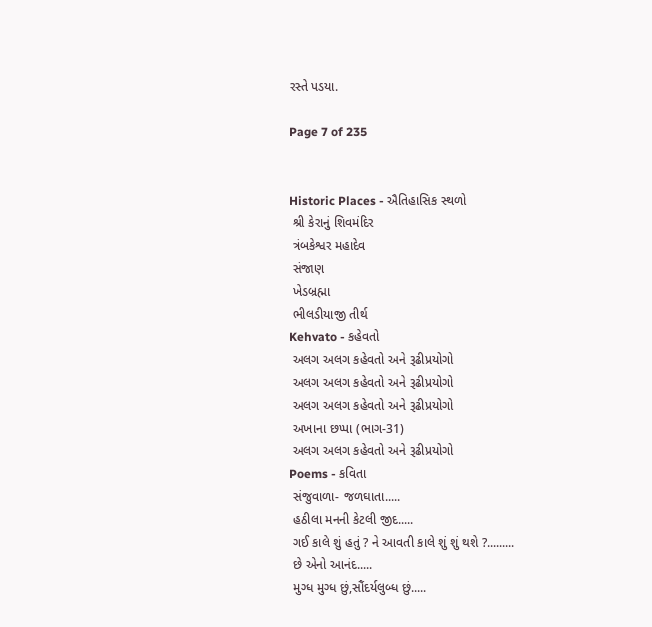રસ્તે પડયા.

Page 7 of 235


Historic Places - ઐતિહાસિક સ્થળો
 શ્રી કેરાનું શિવમંદિર
 ત્રંબકેશ્વર મહાદેવ
 સંજાણ
 ખેડબ્રહ્મા
 ભીલડીયાજી તીર્થ
Kehvato - કહેવતો
 અલગ અલગ કહેવતો અને રૂઢીપ્રયોગો
 અલગ અલગ કહેવતો અને રૂઢીપ્રયોગો
 અલગ અલગ કહેવતો અને રૂઢીપ્રયોગો
 અખાના છપ્પા (ભાગ-31)
 અલગ અલગ કહેવતો અને રૂઢીપ્રયોગો
Poems - કવિતા
 સંજુવાળા- જળઘાતા.....
 હઠીલા મનની કેટલી જીદ.....
 ગઈ કાલે શું હતું ? ને આવતી કાલે શું શું થશે ?.........
 છે એનો આનંદ.....
 મુગ્ધ મુગ્ધ છું,સૌંદર્યલુબ્ધ છું.....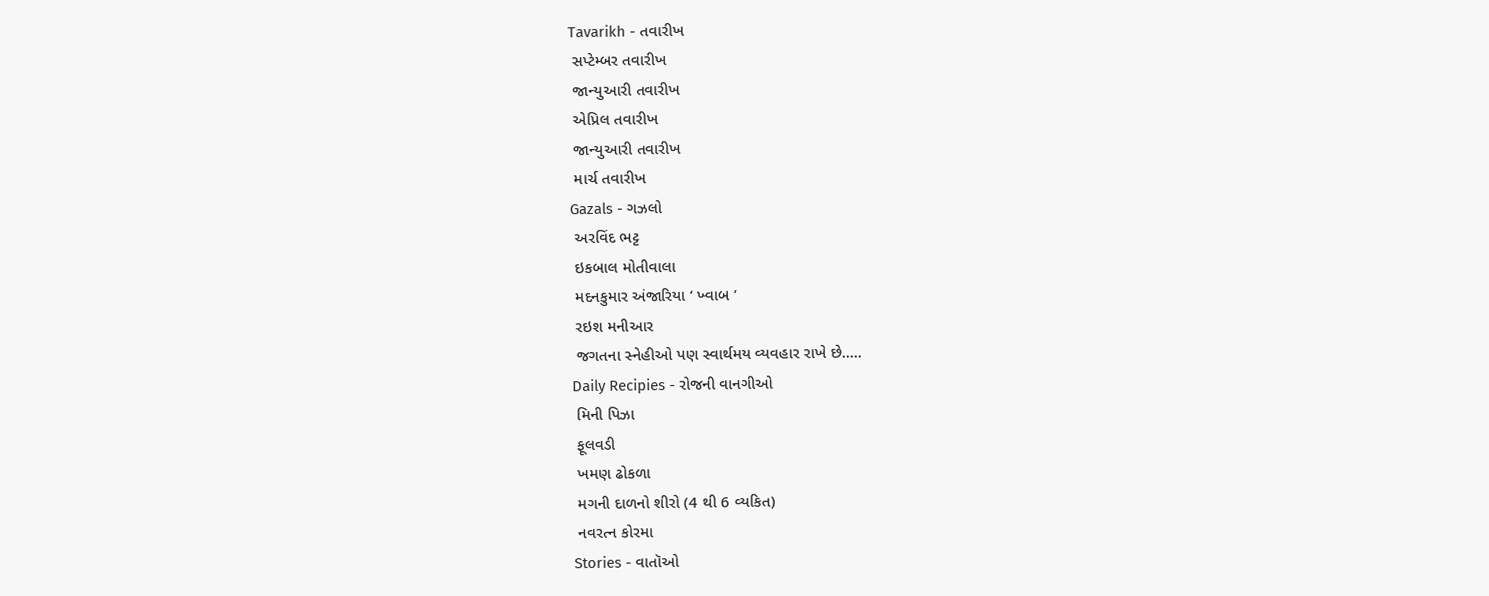Tavarikh - તવારીખ
 સપ્ટેમ્બર તવારીખ
 જાન્યુઆરી તવારીખ
 એપ્રિલ તવારીખ
 જાન્યુઆરી તવારીખ
 માર્ચ તવારીખ
Gazals - ગઝલો
 અરવિંદ ભટ્ટ
 ઇકબાલ મોતીવાલા
 મદનકુમાર અંજારિયા ‘ ખ્વાબ ’
 રઇશ મનીઆર
 જગતના સ્નેહીઓ પણ સ્વાર્થમય વ્યવહાર રાખે છે.....
Daily Recipies - રોજની વાનગીઓ
 મિની પિઝા
 ફૂલવડી
 ખમણ ઢોકળા
 મગની દાળનો શીરો (4 થી 6 વ્યકિત)
 નવરત્ન કોરમા
Stories - વાતૉઓ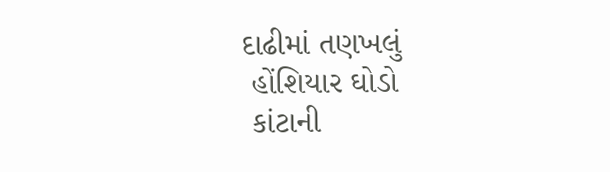દાઢીમાં તણખલું
 હોંશિયાર ઘોડો
 કાંટાની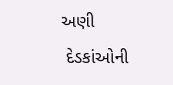અણી
 દેડકાંઓની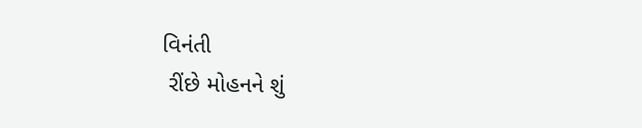વિનંતી
 રીંછે મોહનને શું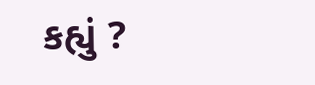કહ્યું ?